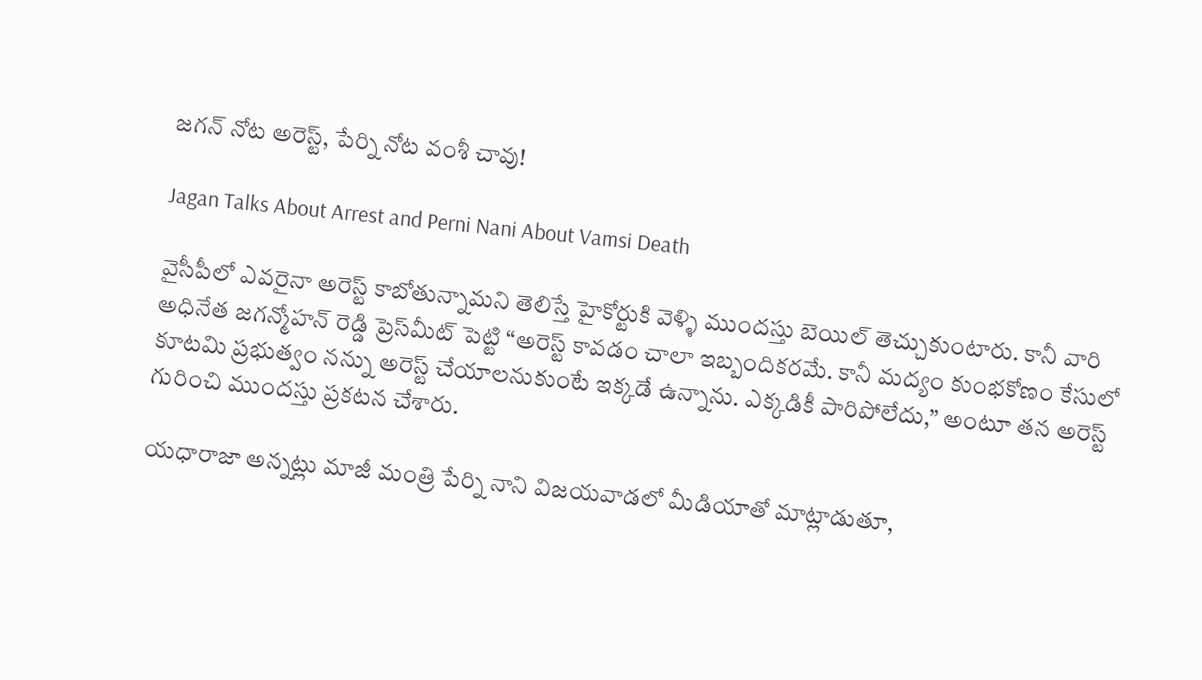జగన్‌ నోట అరెస్ట్‌, పేర్ని నోట వంశీ చావు!

Jagan Talks About Arrest and Perni Nani About Vamsi Death

వైసీపీలో ఎవరైనా అరెస్ట్‌ కాబోతున్నామని తెలిస్తే హైకోర్టుకి వెళ్ళి ముందస్తు బెయిల్‌ తెచ్చుకుంటారు. కానీ వారి అధినేత జగన్మోహన్ రెడ్డి ప్రెస్‌మీట్‌ పెట్టి “అరెస్ట్‌ కావడం చాలా ఇబ్బందికరమే. కానీ మద్యం కుంభకోణం కేసులో కూటమి ప్రభుత్వం నన్ను అరెస్ట్‌ చేయాలనుకుంటే ఇక్కడే ఉన్నాను. ఎక్కడికీ పారిపోలేదు,” అంటూ తన అరెస్ట్‌ గురించి ముందస్తు ప్రకటన చేశారు.

యధారాజా అన్నట్లు మాజీ మంత్రి పేర్ని నాని విజయవాడలో మీడియాతో మాట్లాడుతూ,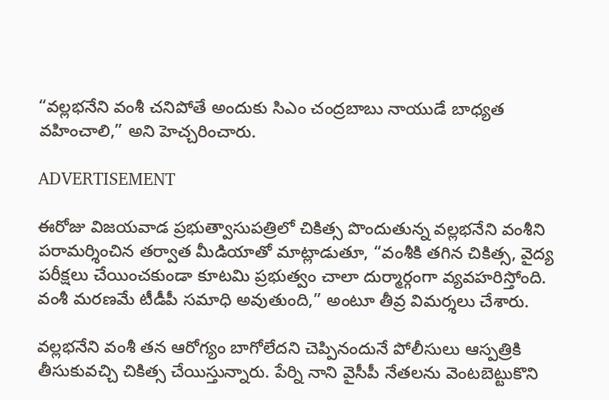“వల్లభనేని వంశీ చనిపోతే అందుకు సిఎం చంద్రబాబు నాయుడే బాధ్యత వహించాలి,” అని హెచ్చరించారు.

ADVERTISEMENT

ఈరోజు విజయవాడ ప్రభుత్వాసుపత్రిలో చికిత్స పొందుతున్న వల్లభనేని వంశీని పరామర్శించిన తర్వాత మీడియాతో మాట్లాడుతూ, “వంశీకి తగిన చికిత్స, వైద్య పరీక్షలు చేయించకుండా కూటమి ప్రభుత్వం చాలా దుర్మార్గంగా వ్యవహరిస్తోంది. వంశీ మరణమే టీడీపీ సమాధి అవుతుంది,” అంటూ తీవ్ర విమర్శలు చేశారు.

వల్లభనేని వంశీ తన ఆరోగ్యం బాగోలేదని చెప్పినందునే పోలీసులు ఆస్పత్రికి తీసుకువచ్చి చికిత్స చేయిస్తున్నారు. పేర్ని నాని వైసీపీ నేతలను వెంటబెట్టుకొని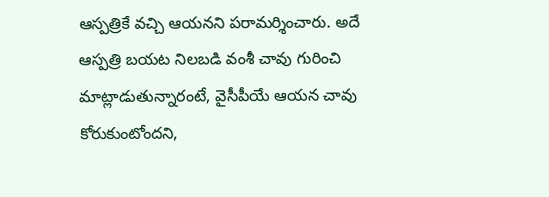ఆస్పత్రికే వచ్చి ఆయనని పరామర్శించారు. అదే ఆస్పత్రి బయట నిలబడి వంశీ చావు గురించి మాట్లాడుతున్నారంటే, వైసీపీయే ఆయన చావు కోరుకుంటోందని,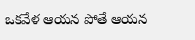ఒకవేళ ఆయన పోతే ఆయన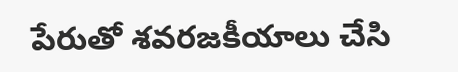పేరుతో శవరజకీయాలు చేసి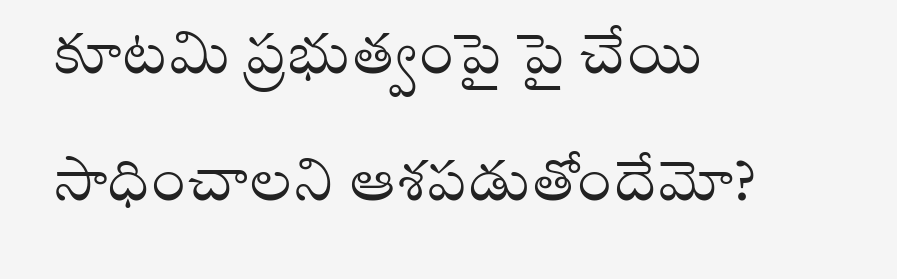కూటమి ప్రభుత్వంపై పై చేయి సాధించాలని ఆశపడుతోందేమో?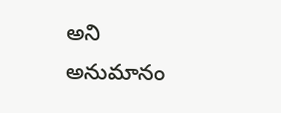అని అనుమానం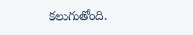కలుగుతోంది.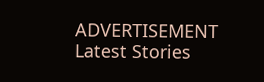ADVERTISEMENT
Latest Stories